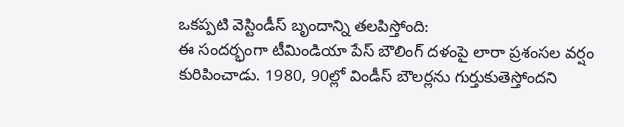ఒకప్పటి వెస్టిండీస్ బృందాన్ని తలపిస్తోంది:
ఈ సందర్భంగా టీమిండియా పేస్ బౌలింగ్ దళంపై లారా ప్రశంసల వర్షం కురిపించాడు. 1980, 90ల్లో విండీస్ బౌలర్లను గుర్తుకుతెస్తోందని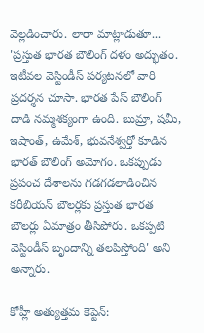వెల్లడించారు. లారా మాట్లాడుతూ... 'ప్రస్తుత భారత బౌలింగ్ దళం అద్భుతం. ఇటీవల వెస్టిండీస్ పర్యటనలో వారి ప్రదర్శన చూసా. భారత పేస్ బౌలింగ్ దాడి నమ్మశక్యంగా ఉంది. బుమ్రా, షమీ, ఇషాంత్, ఉమేశ్, భువనేశ్వర్తో కూడిన భారత్ బౌలింగ్ అమోగం. ఒకప్పుడు ప్రపంచ దేశాలను గడగడలాడించిన కరీబియన్ బౌలర్లకు ప్రస్తుత భారత బౌలర్లు ఏమాత్రం తీసిపోరు. ఒకప్పటి వెస్టిండీస్ బృందాన్ని తలపిస్తోంది' అని అన్నారు.

కోహ్లీ అత్యుత్తమ కెప్టెన్: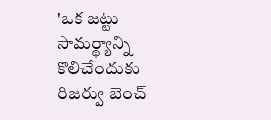'ఒక జట్టు సామర్థ్యాన్ని కొలిచేందుకు రిజర్వు బెంచ్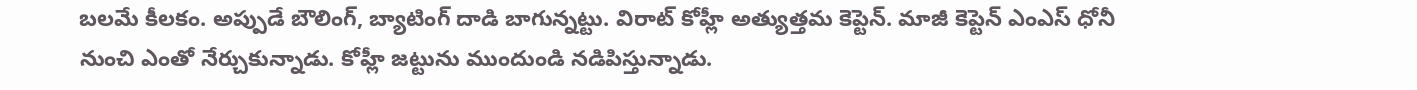బలమే కీలకం. అప్పుడే బౌలింగ్, బ్యాటింగ్ దాడి బాగున్నట్టు. విరాట్ కోహ్లీ అత్యుత్తమ కెప్టెన్. మాజీ కెప్టెన్ ఎంఎస్ ధోనీ నుంచి ఎంతో నేర్చుకున్నాడు. కోహ్లీ జట్టును ముందుండి నడిపిస్తున్నాడు.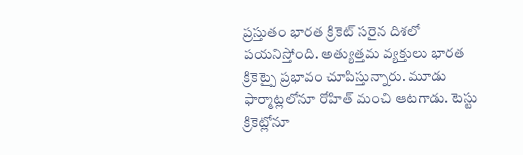ప్రస్తుతం భారత క్రికెట్ సరైన దిశలో పయనిస్తోంది. అత్యుత్తమ వ్యక్తులు భారత క్రికెట్పై ప్రభావం చూపిస్తున్నారు. మూడు ఫార్మాట్లలోనూ రోహిత్ మంచి ఆటగాడు. టెస్టు క్రికెట్లోనూ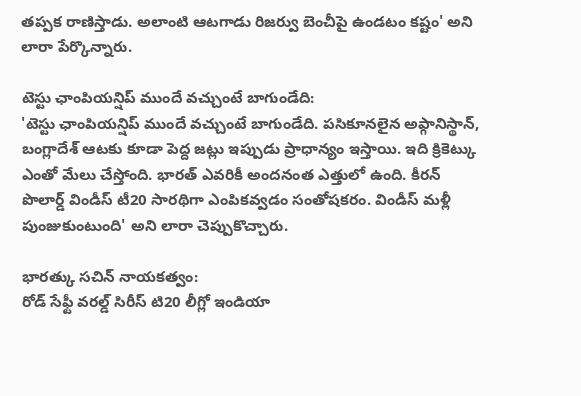తప్పక రాణిస్తాడు. అలాంటి ఆటగాడు రిజర్వు బెంచీపై ఉండటం కష్టం' అని లారా పేర్కొన్నారు.

టెస్టు ఛాంపియన్షిప్ ముందే వచ్చుంటే బాగుండేది:
'టెస్టు ఛాంపియన్షిప్ ముందే వచ్చుంటే బాగుండేది. పసికూనలైన అఫ్గానిస్థాన్, బంగ్లాదేశ్ ఆటకు కూడా పెద్ద జట్లు ఇప్పుడు ప్రాధాన్యం ఇస్తాయి. ఇది క్రికెట్కు ఎంతో మేలు చేస్తోంది. భారత్ ఎవరికీ అందనంత ఎత్తులో ఉంది. కీరన్ పొలార్డ్ విండీస్ టీ20 సారథిగా ఎంపికవ్వడం సంతోషకరం. విండీస్ మళ్లీ పుంజుకుంటుంది' అని లారా చెప్పుకొచ్చారు.

భారత్కు సచిన్ నాయకత్వం:
రోడ్ సేఫ్టీ వరల్డ్ సిరీస్ టి20 లీగ్లో ఇండియా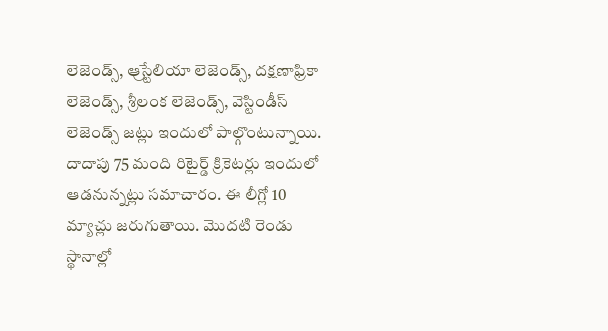లెజెండ్స్, ఆ్రస్టేలియా లెజెండ్స్, దక్షణాఫ్రికా లెజెండ్స్, శ్రీలంక లెజెండ్స్, వెస్టిండీస్ లెజెండ్స్ జట్లు ఇందులో పాల్గొంటున్నాయి. దాదాపు 75 మంది రిటైర్డ్ క్రికెటర్లు ఇందులో ఆడనున్నట్లు సమాచారం. ఈ లీగ్లో 10 మ్యాచ్లు జరుగుతాయి. మొదటి రెండు స్థానాల్లో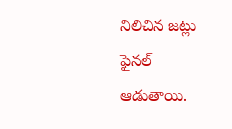నిలిచిన జట్లు ఫైనల్ ఆడుతాయి.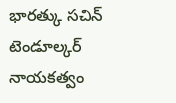భారత్కు సచిన్ టెండూల్కర్ నాయకత్వం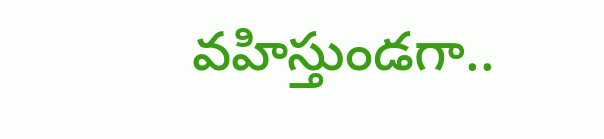వహిస్తుండగా..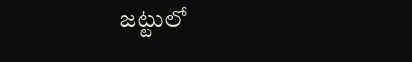జట్టులో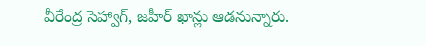వీరేంద్ర సెహ్వాగ్, జహీర్ ఖాన్లు ఆడనున్నారు.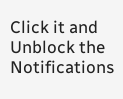Click it and Unblock the Notifications